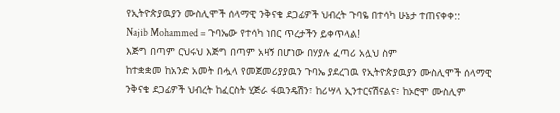የኢትዮጵያዉያን ሙስሊሞች ሰላማዊ ንቅናቄ ደጋፊዎች ህብረት ጉባዬ በተሳካ ሁኔታ ተጠናቀቀ::
Najib Mohammed = ጉባኤው የተሳካ ነበር ጥረታችን ይቀጥላል!
እጅግ በጣም ርህሩህ እጅግ በጣም አዛኝ በሆነው በሃያሉ ፈጣሪ አሏህ ስም
ከተቋቋመ ከአንድ አመት በሗላ የመጀመሪያያዉን ጉባኤ ያደረገዉ የኢትዮጵያዉያን ሙስሊሞች ሰላማዊ ንቅናቄ ደጋፊዎች ህብረት ከፈርስት ሂጅራ ፋዉንዴሽን፣ ከሪሣላ ኢንተርናሽናልና፣ ከኦሮሞ ሙስሊም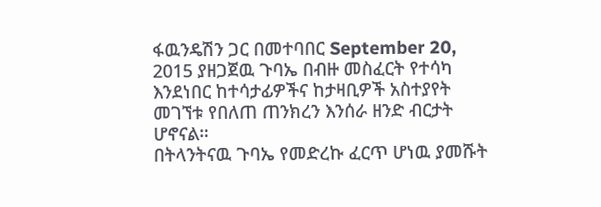ፋዉንዴሽን ጋር በመተባበር September 20, 2015 ያዘጋጀዉ ጉባኤ በብዙ መስፈርት የተሳካ እንደነበር ከተሳታፊዎችና ከታዛቢዎች አስተያየት መገኘቱ የበለጠ ጠንክረን እንሰራ ዘንድ ብርታት ሆኖናል።
በትላንትናዉ ጉባኤ የመድረኩ ፈርጥ ሆነዉ ያመሹት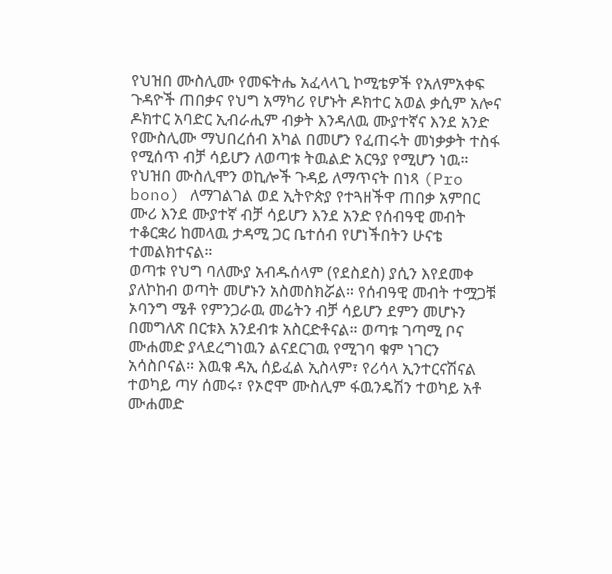የህዝበ ሙስሊሙ የመፍትሔ አፈላላጊ ኮሚቴዎች የአለምአቀፍ ጉዳዮች ጠበቃና የህግ አማካሪ የሆኑት ዶክተር አወል ቃሲም አሎና ዶክተር አባድር ኢብራሒም ብቃት እንዳለዉ ሙያተኛና እንደ አንድ የሙስሊሙ ማህበረሰብ አካል በመሆን የፈጠሩት መነቃቃት ተስፋ የሚሰጥ ብቻ ሳይሆን ለወጣቱ ትዉልድ አርዓያ የሚሆን ነዉ። የህዝበ ሙስሊሞን ወኪሎች ጉዳይ ለማጥናት በነጻ (Pro bono) ለማገልገል ወደ ኢትዮጵያ የተጓዘችዋ ጠበቃ አምበር ሙሪ እንደ ሙያተኛ ብቻ ሳይሆን እንደ አንድ የሰብዓዊ መብት ተቆርቋሪ ከመላዉ ታዳሚ ጋር ቤተሰብ የሆነችበትን ሁናቴ ተመልክተናል።
ወጣቱ የህግ ባለሙያ አብዱሰላም (የደስደስ) ያሲን እየደመቀ ያለኮከብ ወጣት መሆኑን አስመስክሯል። የሰብዓዊ መብት ተሟጋቹ ኦባንግ ሜቶ የምንጋራዉ መሬትን ብቻ ሳይሆን ደምን መሆኑን በመግለጽ በርቱእ አንደብቱ አስርድቶናል። ወጣቱ ገጣሚ ቦና ሙሐመድ ያላደረግነዉን ልናደርገዉ የሚገባ ቁም ነገርን አሳስቦናል። እዉቁ ዳኢ ሰይፈል ኢስላም፣ የሪሳላ ኢንተርናሽናል ተወካይ ጣሃ ሰመሩ፣ የኦሮሞ ሙስሊም ፋዉንዴሽን ተወካይ አቶ ሙሐመድ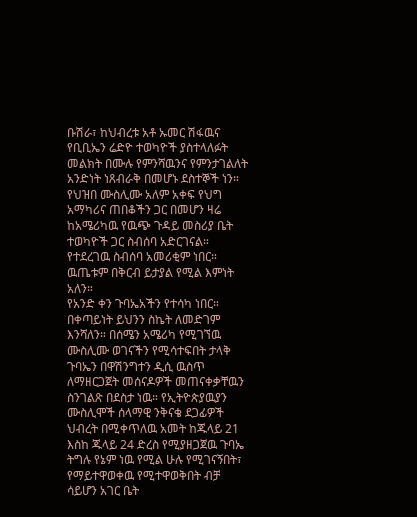ቡሽራ፣ ከህብረቱ አቶ ኡመር ሽፋዉና የቢቢኤን ሬድዮ ተወካዮች ያስተላለፉት መልክት በሙሉ የምንሻዉንና የምንታገልለት አንድነት ነጸብራቅ በመሆኑ ደስተኞች ነን።
የህዝበ ሙስሊሙ አለም አቀፍ የህግ አማካሪና ጠበቆችን ጋር በመሆን ዛሬ ከአሜሪካዉ የዉጭ ጉዳይ መስሪያ ቤት ተወካዮች ጋር ስብሰባ አድርገናል። የተደረገዉ ስብሰባ አመሪቂም ነበር። ዉጤቱም በቅርብ ይታያል የሚል እምነት አለን።
የአንድ ቀን ጉባኤአችን የተሳካ ነበር። በቀጣይነት ይህንን ስኬት ለመድገም እንሻለን። በሰሜን አሜሪካ የሚገኘዉ ሙስሊሙ ወገናችን የሚሳተፍበት ታላቅ ጉባኤን በዋሽንግተን ዲሲ ዉስጥ ለማዘርጋጀት መሰናዶዎች መጠናቀቃቸዉን ስንገልጽ በደስታ ነዉ። የኢትዮጵያዉያን ሙስሊሞች ሰላማዊ ንቅናቄ ደጋፊዎች ህብረት በሚቀጥለዉ አመት ከጁላይ 21 እስከ ጁላይ 24 ድረስ የሚያዘጋጀዉ ጉባኤ ትግሉ የኔም ነዉ የሚል ሁሉ የሚገናኝበት፣ የማይተዋወቀዉ የሚተዋወቅበት ብቻ ሳይሆን አገር ቤት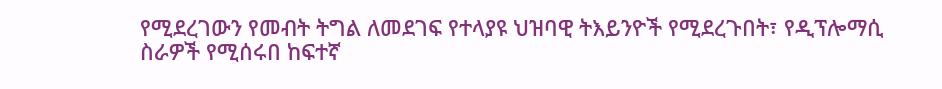የሚደረገውን የመብት ትግል ለመደገፍ የተላያዩ ህዝባዊ ትእይንዮች የሚደረጉበት፣ የዲፕሎማሲ ስራዎች የሚሰሩበ ከፍተኛ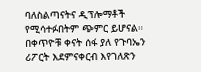ባለስልጣናትና ዲፕሎማቶች የሚሳተፉበትም ጭምር ይሆናል።
በቀጥዮቹ ቀናት ሰፋ ያለ የጉባኤን ሪፖርት እደምናቀርብ እየገለጽን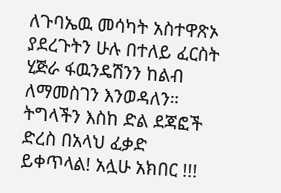ለጉባኤዉ መሳካት አስተዋጽኦ ያደረጉትን ሁሉ በተለይ ፈርስት ሂጅራ ፋዉንዴሽንን ከልብ ለማመስገን እንወዳለን።
ትግላችን እስከ ድል ደጃፎች ድረስ በአላህ ፈቃድ ይቀጥላል! አሏሁ አክበር !!!